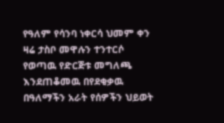የዓለም የሳንባ ነቀርሳ ህመም ቀን ዛሬ ታስቦ መዋሉን ተንተርሶ የወጣዉ የድርጅቱ መግለጫ እንደጠቆመዉ በየደቂቃዉ በዓለማችን አራት የሰዎችን ህይወት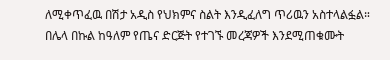ለሚቀጥፈዉ በሽታ አዲስ የህክምና ስልት እንዲፈለግ ጥሪዉን አስተላልፏል። በሌላ በኩል ከዓለም የጤና ድርጅት የተገኙ መረጃዎች እንደሚጠቁሙት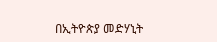በኢትዮጵያ መድሃኒት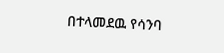በተላመደዉ የሳንባ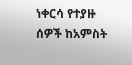ነቀርሳ የተያዙ ሰዎች ከአምስት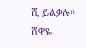ሺ ይልቃሉ።
ሸዋዬ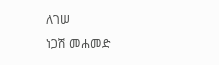ለገሠ
ነጋሽ መሐመድ